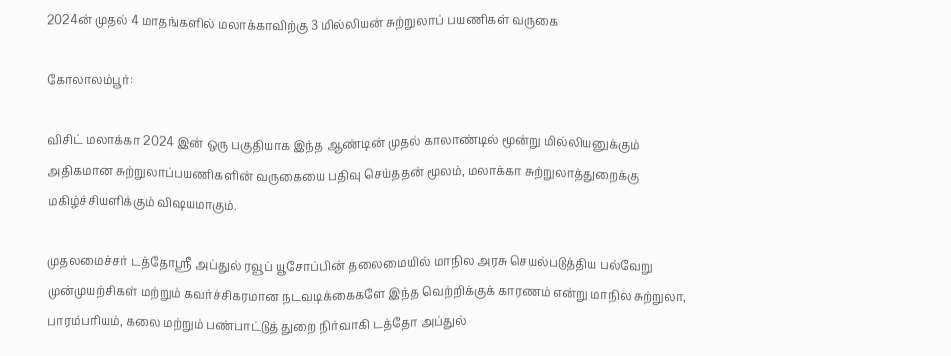2024ன் முதல் 4 மாதங்களில் மலாக்காவிற்கு 3 மில்லியன் சுற்றுலாப் பயணிகள் வருகை

கோலாலம்பூர்:

விசிட் மலாக்கா 2024 இன் ஒரு பகுதியாக இந்த ஆண்டின் முதல் காலாண்டில் மூன்று மில்லியனுக்கும் அதிகமான சுற்றுலாப்பயணிகளின் வருகையை பதிவு செய்ததன் மூலம், மலாக்கா சுற்றுலாத்துறைக்கு மகிழ்ச்சியளிக்கும் விஷயமாகும்.

முதலமைச்சர் டத்தோஸ்ரீ அப்துல் ரவூப் யூசோப்பின் தலைமையில் மாநில அரசு செயல்படுத்திய பல்வேறு முன்முயற்சிகள் மற்றும் கவர்ச்சிகரமான நடவடிக்கைகளே இந்த வெற்றிக்குக் காரணம் என்று மாநில சுற்றுலா, பாரம்பரியம், கலை மற்றும் பண்பாட்டுத் துறை நிர்வாகி டத்தோ அப்துல்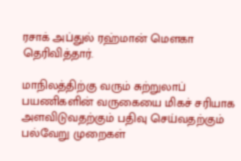ரசாக் அப்துல் ரஹ்மான் மெளகா தெரிவித்தார்.

மாநிலத்திற்கு வரும் சுற்றுலாப் பயணிகளின் வருகையை மிகச் சரியாக அளவிடுவதற்கும் பதிவு செய்வதற்கும் பல்வேறு முறைகள்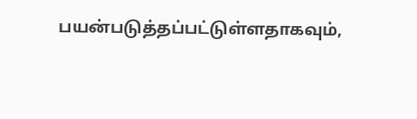பயன்படுத்தப்பட்டுள்ளதாகவும்,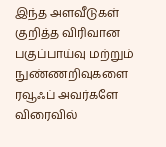இந்த அளவீடுகள் குறித்த விரிவான பகுப்பாய்வு மற்றும் நுண்ணறிவுகளை ரவூஃப் அவர்களே விரைவில்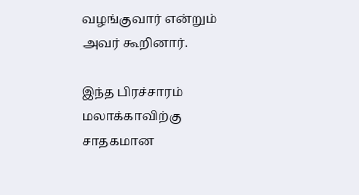வழங்குவார் என்றும் அவர் கூறினார்.

இந்த பிரச்சாரம் மலாக்காவிற்கு சாதகமான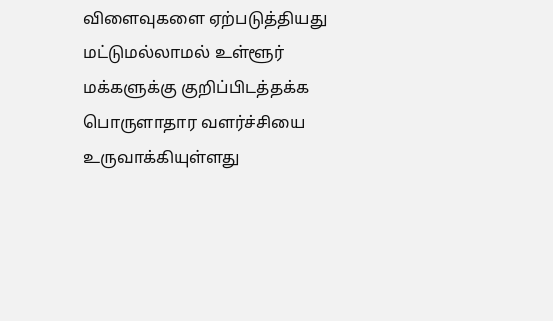விளைவுகளை ஏற்படுத்தியது மட்டுமல்லாமல் உள்ளூர் மக்களுக்கு குறிப்பிடத்தக்க பொருளாதார வளர்ச்சியை உருவாக்கியுள்ளது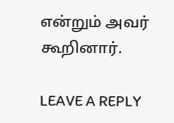என்றும் அவர் கூறினார்.

LEAVE A REPLY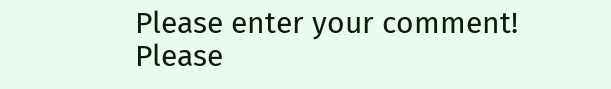Please enter your comment!
Please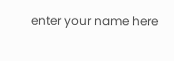enter your name here